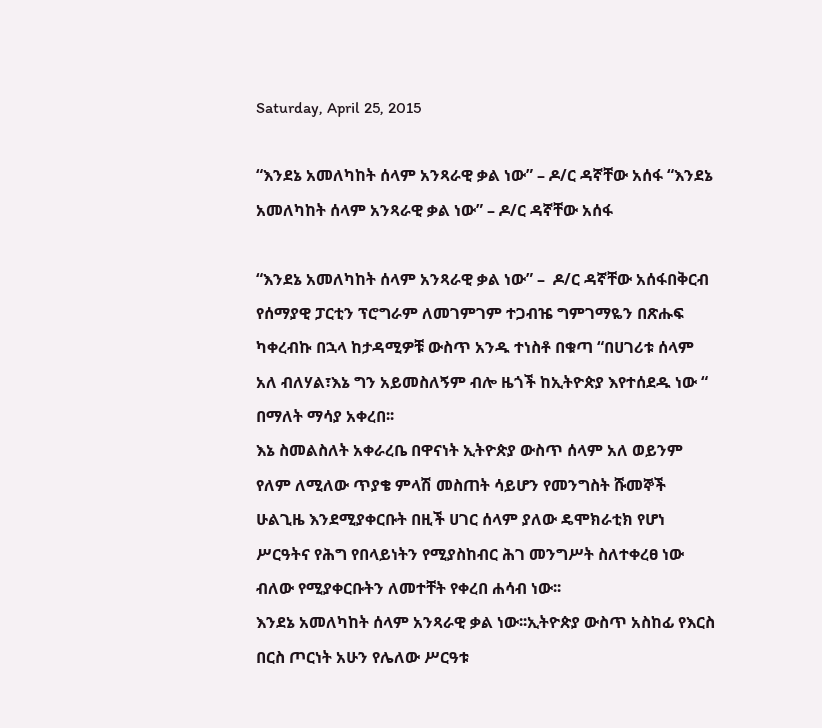Saturday, April 25, 2015

“እንደኔ አመለካከት ሰላም አንጻራዊ ቃል ነው” – ዶ/ር ዳኛቸው አሰፋ “እንደኔ አመለካከት ሰላም አንጻራዊ ቃል ነው” – ዶ/ር ዳኛቸው አሰፋ

“እንደኔ አመለካከት ሰላም አንጻራዊ ቃል ነው” –  ዶ/ር ዳኛቸው አሰፋበቅርብ የሰማያዊ ፓርቲን ፕሮግራም ለመገምገም ተጋብዤ ግምገማዬን በጽሑፍ ካቀረብኩ በኋላ ከታዳሚዎቹ ውስጥ አንዱ ተነስቶ በቁጣ “በሀገሪቱ ሰላም አለ ብለሃል፣እኔ ግን አይመስለኝም ብሎ ዜጎች ከኢትዮጵያ እየተሰደዱ ነው “ በማለት ማሳያ አቀረበ፡፡
እኔ ስመልስለት አቀራረቤ በዋናነት ኢትዮጵያ ውስጥ ሰላም አለ ወይንም የለም ለሚለው ጥያቄ ምላሽ መስጠት ሳይሆን የመንግስት ሹመኞች ሁልጊዜ እንደሚያቀርቡት በዚች ሀገር ሰላም ያለው ዴሞክራቲክ የሆነ ሥርዓትና የሕግ የበላይነትን የሚያስከብር ሕገ መንግሥት ስለተቀረፀ ነው ብለው የሚያቀርቡትን ለመተቸት የቀረበ ሐሳብ ነው፡፡
እንደኔ አመለካከት ሰላም አንጻራዊ ቃል ነው፡፡ኢትዮጵያ ውስጥ አስከፊ የእርስ በርስ ጦርነት አሁን የሌለው ሥርዓቱ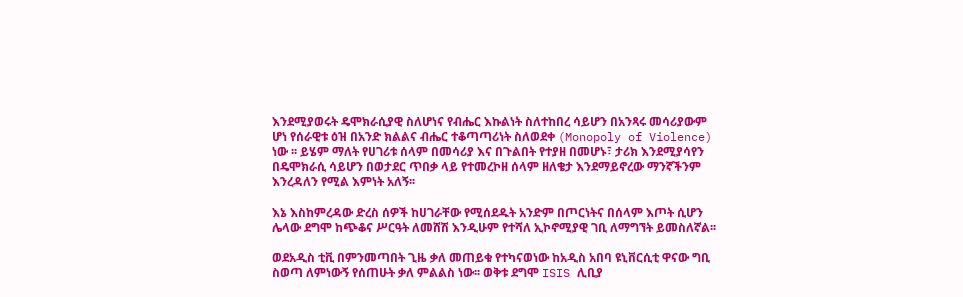እንደሚያወሩት ዴሞክራሲያዊ ስለሆነና የብሔር እኩልነት ስለተከበረ ሳይሆን በአንጻሩ መሳሪያውም ሆነ የሰራዊቱ ዕዝ በአንድ ክልልና ብሔር ተቆጣጣሪነት ስለወደቀ (Monopoly of Violence) ነው ፡፡ ይሄም ማለት የሀገሪቱ ሰላም በመሳሪያ እና በጉልበት የተያዘ በመሆኑ፣ ታሪክ እንደሚያሳየን በዴሞክራሲ ሳይሆን በወታደር ጥበቃ ላይ የተመረኮዘ ሰላም ዘለቄታ እንደማይኖረው ማንኛችንም እንረዳለን የሚል እምነት አለኝ፡፡

እኔ እስከምረዳው ድረስ ሰዎች ከሀገራቸው የሚሰደዱት አንድም በጦርነትና በሰላም እጦት ሲሆን ሌላው ደግሞ ከጭቆና ሥርዓት ለመሸሽ እንዲሁም የተሻለ ኢኮኖሚያዊ ገቢ ለማግኘት ይመስለኛል፡፡

ወደአዲስ ቲቪ በምንመጣበት ጊዜ ቃለ መጠይቁ የተካናወነው ከአዲስ አበባ ዩኒቨርሲቲ ዋናው ግቢ ስወጣ ለምነውኝ የሰጠሁት ቃለ ምልልስ ነው፡፡ ወቅቱ ደግሞ ISIS ሊቢያ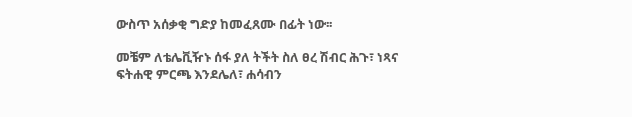ውስጥ አሰቃቂ ግድያ ከመፈጸሙ በፊት ነው፡፡

መቼም ለቴሌቪዥኑ ሰፋ ያለ ትችት ስለ ፀረ ሽብር ሕጉ፣ ነጻና ፍትሐዊ ምርጫ እንደሌለ፣ ሐሳብን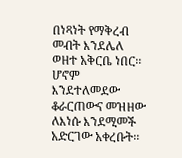በነጻነት የማቅረብ መብት እንደሌለ ወዘተ አቅርቤ ነበር፡፡ ሆኖም እንደተለመደው ቆራርጠውና መዝዘው ለእነሱ እንደሚመች አድርገው አቀረቡት፡፡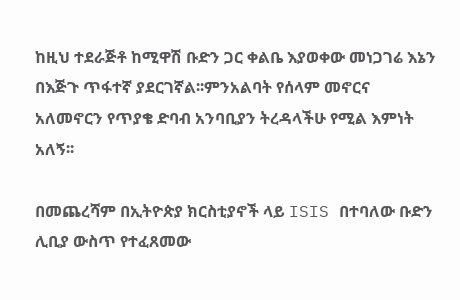ከዚህ ተደራጅቶ ከሚዋሽ ቡድን ጋር ቀልቤ እያወቀው መነጋገሬ እኔን በእጅጉ ጥፋተኛ ያደርገኛል፡፡ምንአልባት የሰላም መኖርና አለመኖርን የጥያቄ ድባብ አንባቢያን ትረዳላችሁ የሚል እምነት አለኝ፡፡

በመጨረሻም በኢትዮጵያ ክርስቲያኖች ላይ ISIS በተባለው ቡድን ሊቢያ ውስጥ የተፈጸመው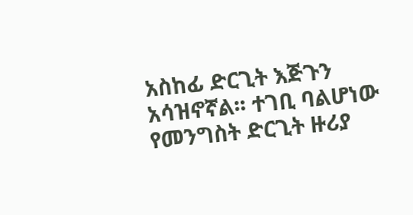አስከፊ ድርጊት እጅጉን አሳዝኖኛል፡፡ ተገቢ ባልሆነው የመንግስት ድርጊት ዙሪያ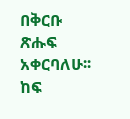በቅርቡ ጽሑፍ አቀርባለሁ፡፡
ከፍ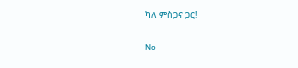ካለ ምስጋና ጋር!

No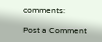comments:

Post a Comment